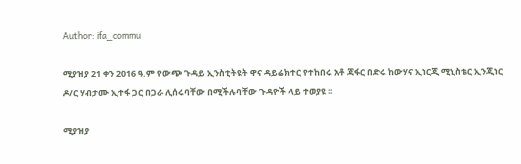Author: ifa_commu

ሚያዝያ 21 ቀን 2016 ዓ.ም የውጭ ጉዳይ ኢንስቲትዩት ዋና ዳይሬክተር የተከበሩ አቶ ጃፋር በድሩ ከውሃና ኢነርጂ ሚኒስቴር ኢንጂነር ዶ/ር ሃብታሙ ኢተፋ ጋር በጋራ ሊሰሩባቸው በሚችሉባቸው ጉዳዮች ላይ ተወያዩ ፡፡

ሚያዝያ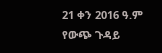21 ቀን 2016 ዓ.ም የውጭ ጉዳይ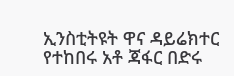ኢንስቲትዩት ዋና ዳይሬክተር የተከበሩ አቶ ጃፋር በድሩ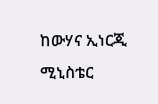ከውሃና ኢነርጂ ሚኒስቴር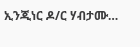ኢንጂነር ዶ/ር ሃብታሙ…